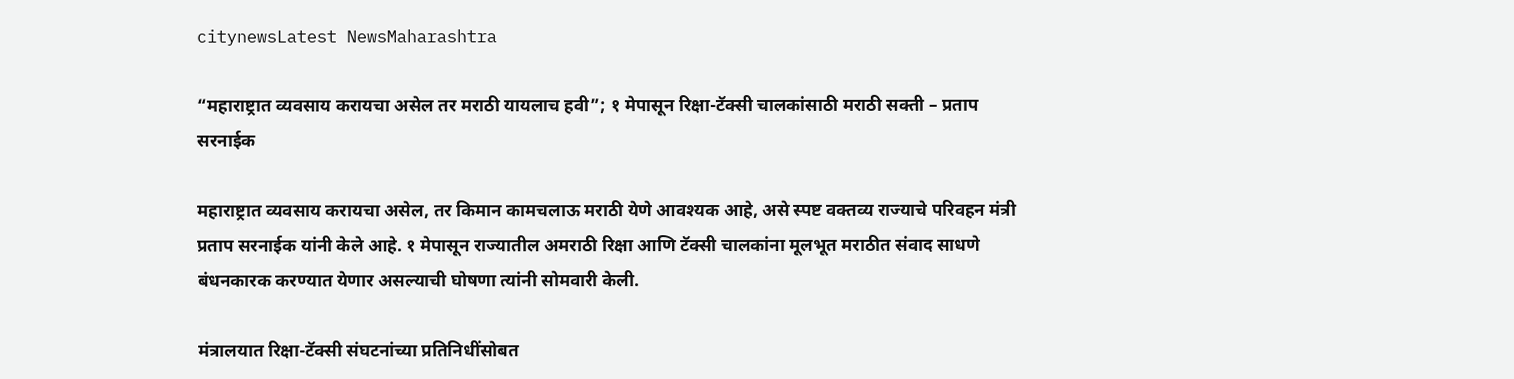citynewsLatest NewsMaharashtra

“महाराष्ट्रात व्यवसाय करायचा असेल तर मराठी यायलाच हवी”; १ मेपासून रिक्षा-टॅक्सी चालकांसाठी मराठी सक्ती – प्रताप सरनाईक

महाराष्ट्रात व्यवसाय करायचा असेल, तर किमान कामचलाऊ मराठी येणे आवश्यक आहे, असे स्पष्ट वक्तव्य राज्याचे परिवहन मंत्री प्रताप सरनाईक यांनी केले आहे. १ मेपासून राज्यातील अमराठी रिक्षा आणि टॅक्सी चालकांना मूलभूत मराठीत संवाद साधणे बंधनकारक करण्यात येणार असल्याची घोषणा त्यांनी सोमवारी केली.

मंत्रालयात रिक्षा-टॅक्सी संघटनांच्या प्रतिनिधींसोबत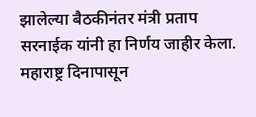झालेल्या बैठकीनंतर मंत्री प्रताप सरनाईक यांनी हा निर्णय जाहीर केला. महाराष्ट्र दिनापासून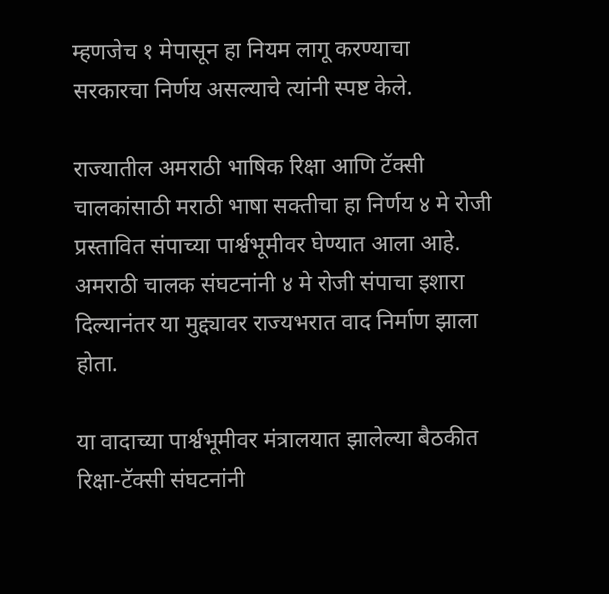म्हणजेच १ मेपासून हा नियम लागू करण्याचा सरकारचा निर्णय असल्याचे त्यांनी स्पष्ट केले.

राज्यातील अमराठी भाषिक रिक्षा आणि टॅक्सी चालकांसाठी मराठी भाषा सक्तीचा हा निर्णय ४ मे रोजी प्रस्तावित संपाच्या पार्श्वभूमीवर घेण्यात आला आहे. अमराठी चालक संघटनांनी ४ मे रोजी संपाचा इशारा दिल्यानंतर या मुद्द्यावर राज्यभरात वाद निर्माण झाला होता.

या वादाच्या पार्श्वभूमीवर मंत्रालयात झालेल्या बैठकीत रिक्षा-टॅक्सी संघटनांनी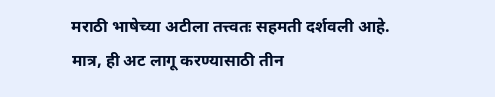मराठी भाषेच्या अटीला तत्त्वतः सहमती दर्शवली आहे. मात्र, ही अट लागू करण्यासाठी तीन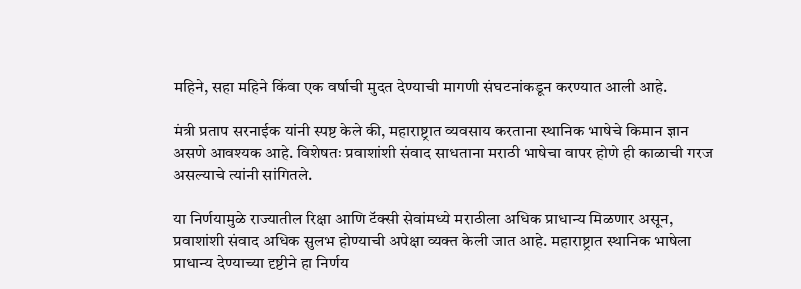महिने, सहा महिने किंवा एक वर्षाची मुदत देण्याची मागणी संघटनांकडून करण्यात आली आहे.

मंत्री प्रताप सरनाईक यांनी स्पष्ट केले की, महाराष्ट्रात व्यवसाय करताना स्थानिक भाषेचे किमान ज्ञान असणे आवश्यक आहे. विशेषतः प्रवाशांशी संवाद साधताना मराठी भाषेचा वापर होणे ही काळाची गरज असल्याचे त्यांनी सांगितले.

या निर्णयामुळे राज्यातील रिक्षा आणि टॅक्सी सेवांमध्ये मराठीला अधिक प्राधान्य मिळणार असून, प्रवाशांशी संवाद अधिक सुलभ होण्याची अपेक्षा व्यक्त केली जात आहे. महाराष्ट्रात स्थानिक भाषेला प्राधान्य देण्याच्या दृष्टीने हा निर्णय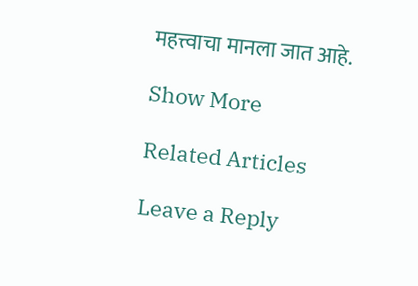महत्त्वाचा मानला जात आहे.

Show More

Related Articles

Leave a Reply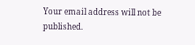Your email address will not be published.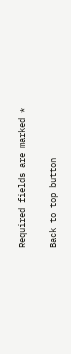Required fields are marked *

Back to top button